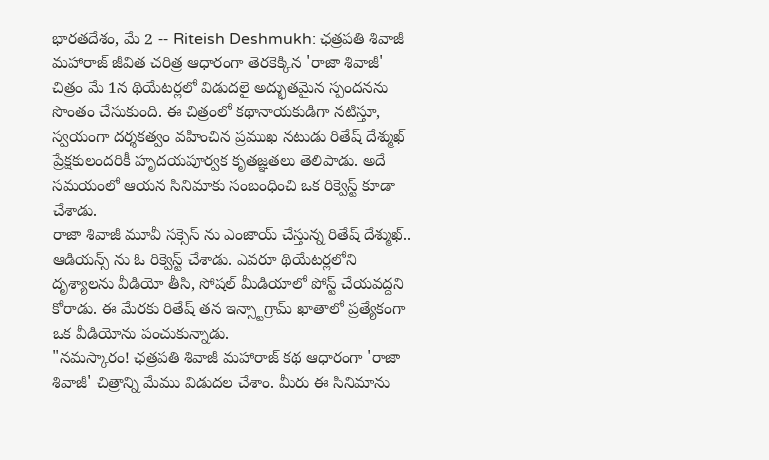భారతదేశం, మే 2 -- Riteish Deshmukh: ఛత్రపతి శివాజీ మహారాజ్ జీవిత చరిత్ర ఆధారంగా తెరకెక్కిన 'రాజా శివాజీ' చిత్రం మే 1న థియేటర్లలో విడుదలై అద్భుతమైన స్పందనను సొంతం చేసుకుంది. ఈ చిత్రంలో కథానాయకుడిగా నటిస్తూ, స్వయంగా దర్శకత్వం వహించిన ప్రముఖ నటుడు రితేష్ దేశ్ముఖ్ ప్రేక్షకులందరికీ హృదయపూర్వక కృతజ్ఞతలు తెలిపాడు. అదే సమయంలో ఆయన సినిమాకు సంబంధించి ఒక రిక్వెస్ట్ కూడా చేశాడు.
రాజా శివాజీ మూవీ సక్సెస్ ను ఎంజాయ్ చేస్తున్న రితేష్ దేశ్ముఖ్.. ఆడియన్స్ ను ఓ రిక్వెస్ట్ చేశాడు. ఎవరూ థియేటర్లలోని దృశ్యాలను వీడియో తీసి, సోషల్ మీడియాలో పోస్ట్ చేయవద్దని కోరాడు. ఈ మేరకు రితేష్ తన ఇన్స్టాగ్రామ్ ఖాతాలో ప్రత్యేకంగా ఒక వీడియోను పంచుకున్నాడు.
"నమస్కారం! ఛత్రపతి శివాజీ మహారాజ్ కథ ఆధారంగా 'రాజా శివాజీ' చిత్రాన్ని మేము విడుదల చేశాం. మీరు ఈ సినిమాను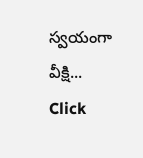స్వయంగా వీక్షి...
Click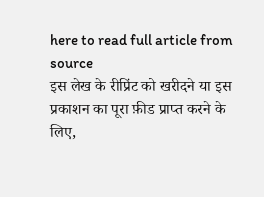here to read full article from source
इस लेख के रीप्रिंट को खरीदने या इस प्रकाशन का पूरा फ़ीड प्राप्त करने के लिए,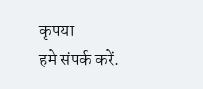कृपया
हमे संपर्क करें.